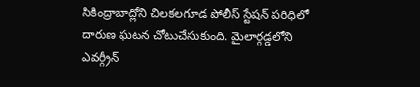సికింద్రాబాద్లోని చిలకలగూడ పోలీస్ స్టేషన్ పరిధిలో దారుణ ఘటన చోటుచేసుకుంది. మైలార్గడ్డలోని ఎవర్గ్రీన్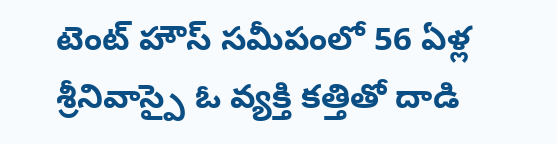టెంట్ హౌస్ సమీపంలో 56 ఏళ్ల శ్రీనివాస్పై ఓ వ్యక్తి కత్తితో దాడి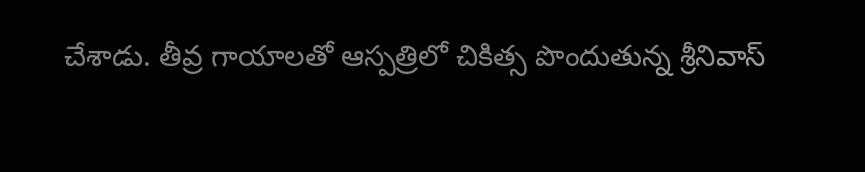చేశాడు. తీవ్ర గాయాలతో ఆస్పత్రిలో చికిత్స పొందుతున్న శ్రీనివాస్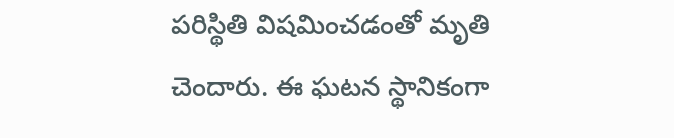పరిస్థితి విషమించడంతో మృతి చెందారు. ఈ ఘటన స్థానికంగా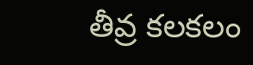తీవ్ర కలకలం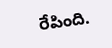రేపింది.